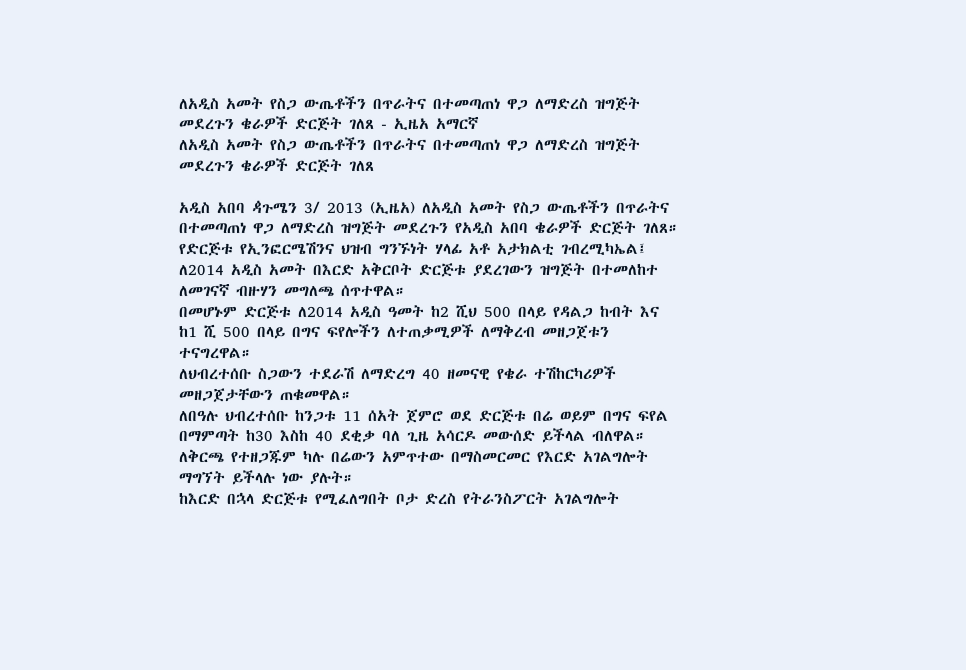ለአዲስ አመት የስጋ ውጤቶችን በጥራትና በተመጣጠነ ዋጋ ለማድረስ ዝግጅት መደረጉን ቄራዎች ድርጅት ገለጸ - ኢዜአ አማርኛ
ለአዲስ አመት የስጋ ውጤቶችን በጥራትና በተመጣጠነ ዋጋ ለማድረስ ዝግጅት መደረጉን ቄራዎች ድርጅት ገለጸ

አዲስ አበባ ዻጉሜን 3/ 2013 (ኢዜአ) ለአዲስ አመት የስጋ ውጤቶችን በጥራትና በተመጣጠነ ዋጋ ለማድረስ ዝግጅት መደረጉን የአዲስ አበባ ቄራዎች ድርጅት ገለጸ።
የድርጅቱ የኢንፎርሜሽንና ህዝብ ግንኙነት ሃላፊ አቶ አታክልቲ ገብረሚካኤል፤ ለ2014 አዲስ አመት በእርድ አቅርቦት ድርጅቱ ያደረገውን ዝግጅት በተመለከተ ለመገናኛ ብዙሃን መግለጫ ሰጥተዋል።
በመሆኑም ድርጅቱ ለ2014 አዲስ ዓመት ከ2 ሺህ 500 በላይ የዳልጋ ከብት እና ከ1 ሺ 500 በላይ በግና ፍየሎችን ለተጠቃሚዎች ለማቅረብ መዘጋጀቱን ተናግረዋል።
ለህብረተሰቡ ስጋውን ተደራሽ ለማድረግ 40 ዘመናዊ የቄራ ተሽከርካሪዎች መዘጋጀታቸውን ጠቁመዋል።
ለበዓሉ ህብረተሰቡ ከንጋቱ 11 ሰአት ጀምሮ ወደ ድርጅቱ በሬ ወይም በግና ፍየል በማምጣት ከ30 እስከ 40 ደቂቃ ባለ ጊዜ አሳርዶ መውሰድ ይችላል ብለዋል።
ለቅርጫ የተዘጋጁም ካሉ በሬውን አምጥተው በማስመርመር የእርድ አገልግሎት ማግኘት ይችላሉ ነው ያሉት።
ከእርድ በኋላ ድርጅቱ የሚፈለግበት ቦታ ድረስ የትራንስፖርት አገልግሎት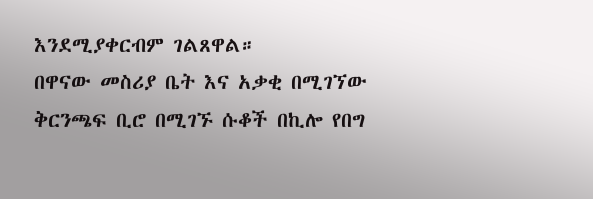እንደሚያቀርብም ገልጸዋል።
በዋናው መስሪያ ቤት እና አቃቂ በሚገኘው ቅርንጫፍ ቢሮ በሚገኙ ሱቆች በኪሎ የበግ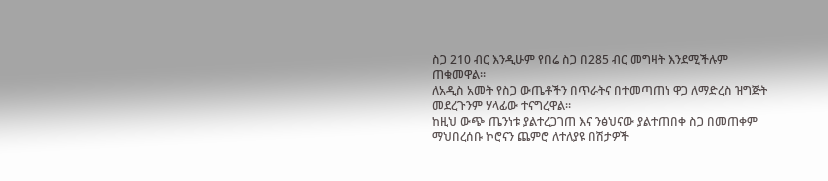ስጋ 210 ብር እንዲሁም የበሬ ስጋ በ285 ብር መግዛት እንደሚችሉም ጠቁመዋል።
ለአዲስ አመት የስጋ ውጤቶችን በጥራትና በተመጣጠነ ዋጋ ለማድረስ ዝግጅት መደረጉንም ሃላፊው ተናግረዋል።
ከዚህ ውጭ ጤንነቱ ያልተረጋገጠ እና ንፅህናው ያልተጠበቀ ስጋ በመጠቀም ማህበረሰቡ ኮሮናን ጨምሮ ለተለያዩ በሽታዎች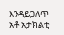እንዳይጋለጥ አቶ አታክልቲ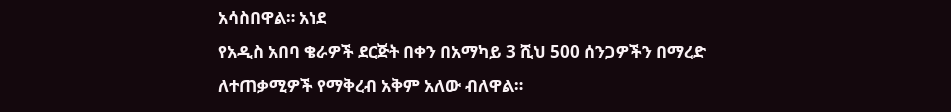አሳስበዋል። አነደ
የአዲስ አበባ ቄራዎች ደርጅት በቀን በአማካይ 3 ሺህ 500 ሰንጋዎችን በማረድ ለተጠቃሚዎች የማቅረብ አቅም አለው ብለዋል።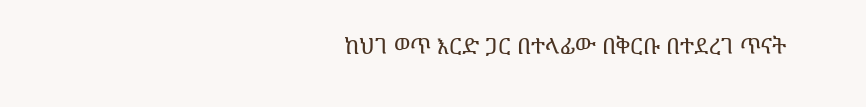ከህገ ወጥ እርድ ጋር በተላፊው በቅርቡ በተደረገ ጥናት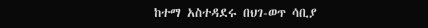ከተማ አስተዳደሩ በህገ-ወጥ ሳቢያ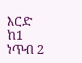እርድ ከ1 ነጥብ 2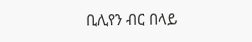ቢሊየን ብር በላይ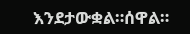እንደታውቋል።ሰዋል።